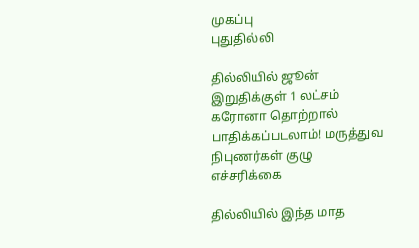முகப்பு
புதுதில்லி

தில்லியில் ஜூன் இறுதிக்குள் 1 லட்சம் கரோனா தொற்றால் பாதிக்கப்படலாம்! மருத்துவ நிபுணர்கள் குழு எச்சரிக்கை

தில்லியில் இந்த மாத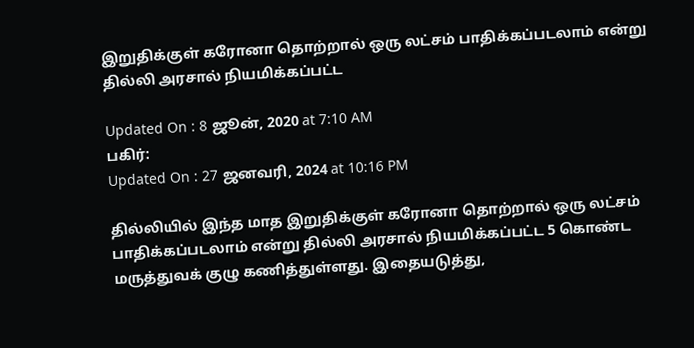இறுதிக்குள் கரோனா தொற்றால் ஒரு லட்சம் பாதிக்கப்படலாம் என்று தில்லி அரசால் நியமிக்கப்பட்ட

Updated On : 8 ஜூன், 2020 at 7:10 AM
பகிர்:
Updated On : 27 ஜனவரி, 2024 at 10:16 PM

தில்லியில் இந்த மாத இறுதிக்குள் கரோனா தொற்றால் ஒரு லட்சம் பாதிக்கப்படலாம் என்று தில்லி அரசால் நியமிக்கப்பட்ட 5 கொண்ட மருத்துவக் குழு கணித்துள்ளது. இதையடுத்து,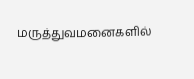மருத்துவமனைகளில்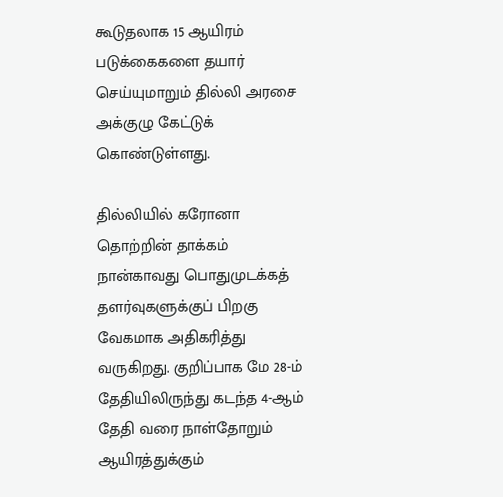கூடுதலாக 15 ஆயிரம் படுக்கைகளை தயார் செய்யுமாறும் தில்லி அரசை அக்குழு கேட்டுக் கொண்டுள்ளது.

தில்லியில் கரோனா தொற்றின் தாக்கம் நான்காவது பொதுமுடக்கத் தளர்வுகளுக்குப் பிறகு வேகமாக அதிகரித்து வருகிறது. குறிப்பாக மே 28-ம் தேதியிலிருந்து கடந்த 4-ஆம் தேதி வரை நாள்தோறும் ஆயிரத்துக்கும்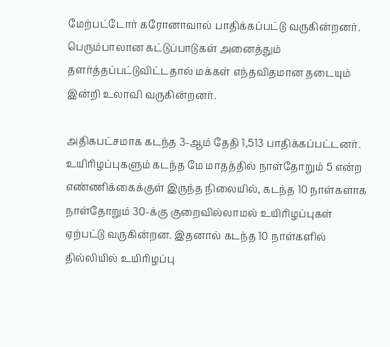மேற்பட்டோர் கரோனாவால் பாதிக்கப்பட்டு வருகின்றனர். பெரும்பாலான கட்டுப்பாடுகள் அனைத்தும் தளர்த்தப்பட்டுவிட்டதால் மக்கள் எந்தவிதமான தடையும் இன்றி உலாவி வருகின்றனர்.

அதிகபட்சமாக கடந்த 3-ஆம் தேதி 1,513 பாதிக்கப்பட்டனர். உயிரிழப்புகளும் கடந்த மே மாதத்தில் நாள்தோறும் 5 என்ற எண்ணிக்கைக்குள் இருந்த நிலையில், கடந்த 10 நாள்களாக நாள்தோறும் 30-க்கு குறைவில்லாமல் உயிரிழப்புகள் ஏற்பட்டு வருகின்றன. இதனால் கடந்த 10 நாள்களில் தில்லியில் உயிரிழப்பு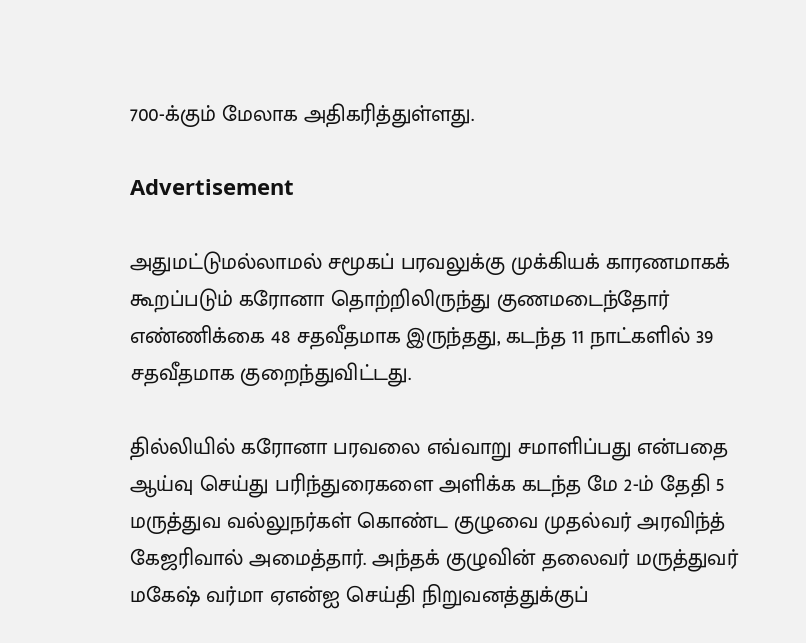700-க்கும் மேலாக அதிகரித்துள்ளது.

Advertisement

அதுமட்டுமல்லாமல் சமூகப் பரவலுக்கு முக்கியக் காரணமாகக் கூறப்படும் கரோனா தொற்றிலிருந்து குணமடைந்தோர் எண்ணிக்கை 48 சதவீதமாக இருந்தது, கடந்த 11 நாட்களில் 39 சதவீதமாக குறைந்துவிட்டது.

தில்லியில் கரோனா பரவலை எவ்வாறு சமாளிப்பது என்பதை ஆய்வு செய்து பரிந்துரைகளை அளிக்க கடந்த மே 2-ம் தேதி 5 மருத்துவ வல்லுநர்கள் கொண்ட குழுவை முதல்வர் அரவிந்த் கேஜரிவால் அமைத்தார். அந்தக் குழுவின் தலைவர் மருத்துவர் மகேஷ் வர்மா ஏஎன்ஐ செய்தி நிறுவனத்துக்குப்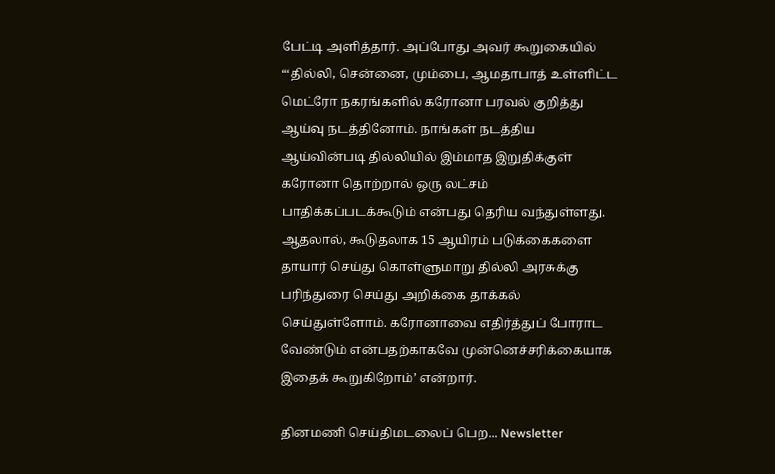பேட்டி அளித்தார். அப்போது அவர் கூறுகையில் “‘தில்லி, சென்னை, மும்பை, ஆமதாபாத் உள்ளிட்ட மெட்ரோ நகரங்களில் கரோனா பரவல் குறித்து ஆய்வு நடத்தினோம். நாங்கள் நடத்திய ஆய்வின்படி தில்லியில் இம்மாத இறுதிக்குள் கரோனா தொற்றால் ஒரு லட்சம் பாதிக்கப்படக்கூடும் என்பது தெரிய வந்துள்ளது. ஆதலால், கூடுதலாக 15 ஆயிரம் படுக்கைகளை தாயார் செய்து கொள்ளுமாறு தில்லி அரசுக்கு பரிந்துரை செய்து அறிக்கை தாக்கல் செய்துள்ளோம். கரோனாவை எதிர்த்துப் போராட வேண்டும் என்பதற்காகவே முன்னெச்சரிக்கையாக இதைக் கூறுகிறோம்’ என்றார்.

தினமணி செய்திமடலைப் பெற... Newsletter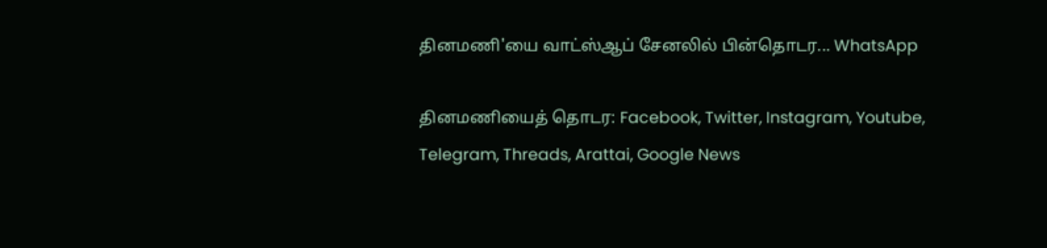தினமணி'யை வாட்ஸ்ஆப் சேனலில் பின்தொடர... WhatsApp

தினமணியைத் தொடர: Facebook, Twitter, Instagram, Youtube, Telegram, Threads, Arattai, Google News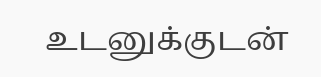உடனுக்குடன்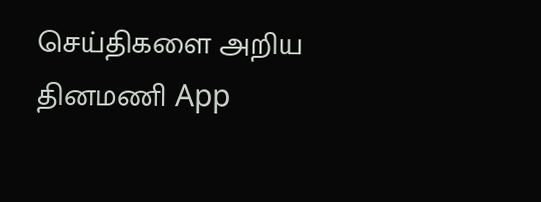செய்திகளை அறிய தினமணி App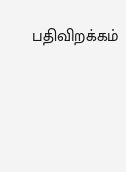பதிவிறக்கம்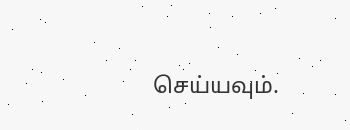செய்யவும்.